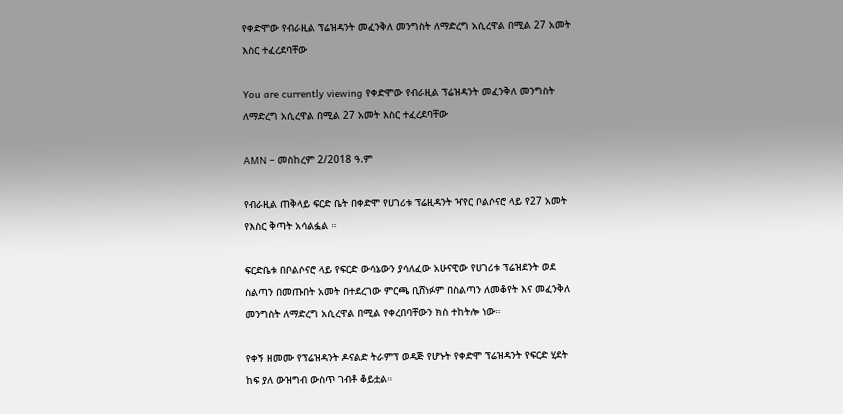የቀድሞው የብራዚል ፕሬዝዳንት መፈንቅለ መንግስት ለማድረግ አሲረዋል በሚል 27 አመት እስር ተፈረደባቸው

You are currently viewing የቀድሞው የብራዚል ፕሬዝዳንት መፈንቅለ መንግስት ለማድረግ አሲረዋል በሚል 27 አመት እስር ተፈረደባቸው

AMN – መስከረም 2/2018 ዓ.ም

የብራዚል ጠቅላይ ፍርድ ቤት በቀድሞ የሀገሪቱ ፕሬዚዳንት ዣየር ቦልሶናሮ ላይ የ27 አመት የእስር ቅጣት አሳልፏል ።

ፍርድቤቱ በቦልሶናሮ ላይ የፍርድ ውሳኔውን ያሳለፈው አሁናዊው የሀገሪቱ ፕሬዝደንት ወደ ስልጣን በመጡበት አመት በተደረገው ምርጫ ቢሸነፉም በስልጣን ለመቆየት እና መፈንቅለ መንግስት ለማድረግ አሲረዋል በሚል የቀረበባቸውን ክስ ተከትሎ ነው።

የቀኝ ዘመሙ የፕሬዝዳንት ዶናልድ ትራምፕ ወዳጅ የሆኑት የቀድሞ ፕሬዝዳንት የፍርድ ሂደት ከፍ ያለ ውዝግብ ውስጥ ገብቶ ቆይቷል።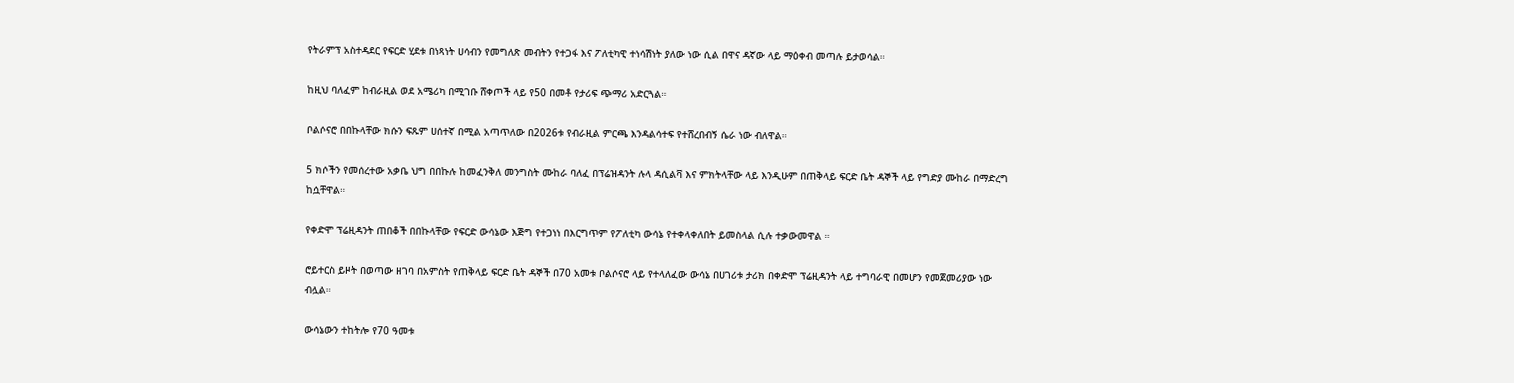የትራምፕ አስተዳደር የፍርድ ሂደቱ በነጻነት ሀሳብን የመግለጽ መብትን የተጋፋ እና ፖለቲካዊ ተነሳሽነት ያለው ነው ሲል በዋና ዳኛው ላይ ማዕቀብ መጣሉ ይታወሳል።

ከዚህ ባለፈም ከብራዚል ወደ አሜሪካ በሚገቡ ሸቀጦች ላይ የ50 በመቶ የታሪፍ ጭማሪ አድርጓል።

ቦልሶናሮ በበኩላቸው ክሱን ፍጹም ሀሰተኛ በሚል አጣጥለው በ2026ቱ የብራዚል ምርጫ እንዳልሳተፍ የተሸረበብኝ ሴራ ነው ብለዋል።

5 ክሶችን የመሰረተው አቃቤ ህግ በበኩሉ ከመፈንቅለ መንግስት ሙከራ ባለፈ በፕሬዝዳንት ሉላ ዳሲልቫ እና ምክትላቸው ላይ እንዲሁም በጠቅላይ ፍርድ ቤት ዳኞች ላይ የግድያ ሙከራ በማድረግ ከሷቸዋል።

የቀድሞ ፕሬዚዳንት ጠበቆች በበኩላቸው የፍርድ ውሳኔው እጅግ የተጋነነ በእርግጥም የፖለቲካ ውሳኔ የተቀላቀለበት ይመስላል ሲሉ ተቃውመዋል ።

ሮይተርስ ይዞት በወጣው ዘገባ በአምስት የጠቅላይ ፍርድ ቤት ዳኞች በ70 አመቱ ቦልሶናሮ ላይ የተላለፈው ውሳኔ በሀገሪቱ ታሪክ በቀድሞ ፕሬዚዳንት ላይ ተግባራዊ በመሆን የመጀመሪያው ነው ብሏል።

ውሳኔውን ተከትሎ የ70 ዓመቱ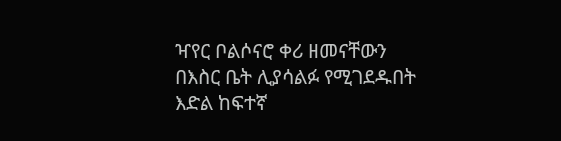ዣየር ቦልሶናሮ ቀሪ ዘመናቸውን በእስር ቤት ሊያሳልፉ የሚገደዱበት እድል ከፍተኛ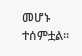መሆኑ ተሰምቷል።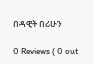በዳዊት በሪሁን

0 Reviews ( 0 out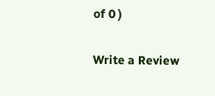of 0 )

Write a Review